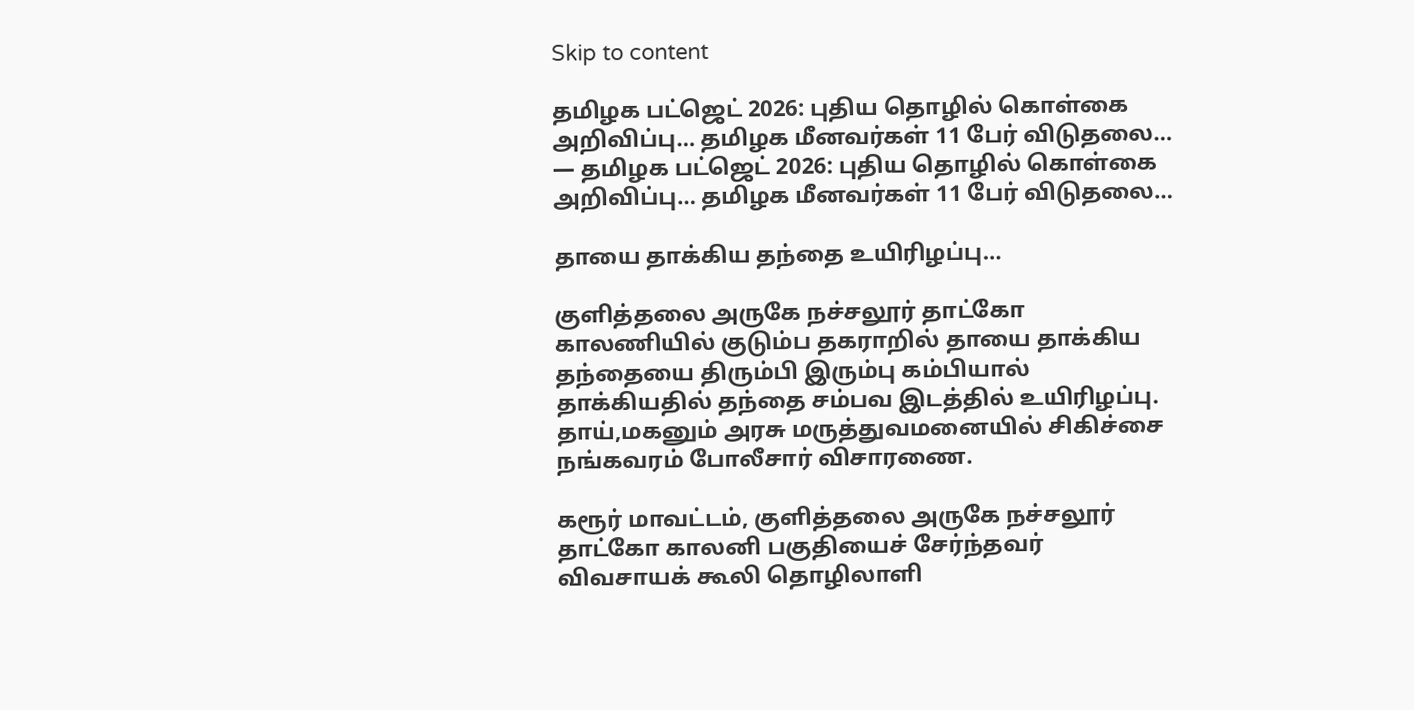Skip to content

தமிழக பட்ஜெட் 2026: புதிய தொழில் கொள்கை அறிவிப்பு… தமிழக மீனவர்கள் 11 பேர் விடுதலை… — தமிழக பட்ஜெட் 2026: புதிய தொழில் கொள்கை அறிவிப்பு… தமிழக மீனவர்கள் 11 பேர் விடுதலை…

தாயை தாக்கிய தந்தை உயிரிழப்பு…

குளித்தலை அருகே நச்சலூர் தாட்கோ காலணியில் குடும்ப தகராறில் தாயை தாக்கிய தந்தையை திரும்பி இரும்பு கம்பியால் தாக்கியதில் தந்தை சம்பவ இடத்தில் உயிரிழப்பு. தாய்,மகனும் அரசு மருத்துவமனையில் சிகிச்சை நங்கவரம் போலீசார் விசாரணை.

கரூர் மாவட்டம், குளித்தலை அருகே நச்சலூர் தாட்கோ காலனி பகுதியைச் சேர்ந்தவர் விவசாயக் கூலி தொழிலாளி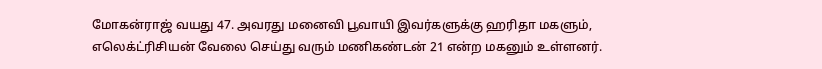மோகன்ராஜ் வயது 47. அவரது மனைவி பூவாயி இவர்களுக்கு ஹரிதா மகளும், எலெக்ட்ரிசியன் வேலை செய்து வரும் மணிகண்டன் 21 என்ற மகனும் உள்ளனர்.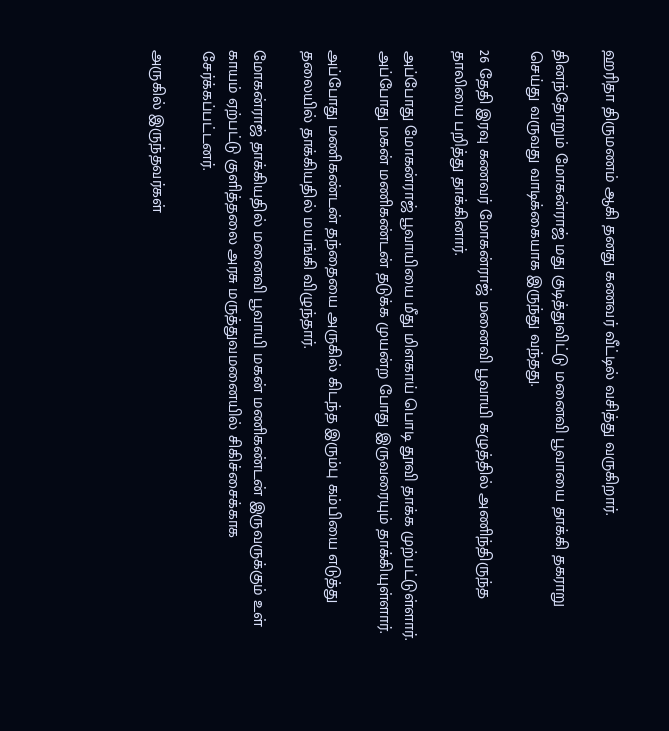ஹரிதா திருமணம் ஆகி தனது கணவர் வீட்டில் வசித்து வருகிறார்.

தினந்தோறும் மோகன்ராஜ் மது குடித்துவிட்டு மனைவி பூவாயை தாக்கி தகராறு செய்து வருவது வாடிக்கையாக இருந்து வந்தது.

26 தேதி இரவு கணவர் மோகன்ராஜ் மனைவி பூவாயி கழுத்தில் அணிந்திருந்த தாலியை பறித்து தாக்கினார்.

அப்போது மோகன்ராஜ் பூவாயியை மீது மிளகாய் பொடி தூவி தாக்க முற்பட்டுள்ளார். அப்போது மகன் மணிகண்டன் தடுக்க முயன்ற போது இருவரையும் தாக்கியுள்ளார்.

அப்போது மணிகண்டன் தந்தையை அருகில் கிடந்த இரும்பு கம்பியை எடுத்து தலையில் தாக்கியதில் மயங்கி விழுந்தார்.

மோகன்ராஜ் தாக்கியதில் மனைவி பூவாயி மகன் மணிகண்டன் இருவருக்கும் உள் காயம் ஏற்பட்டு குளித்தலை அரசு மருத்துவமனையில் சிகிச்சைக்காக சேர்க்கப்பட்டனர்.

அருகில் இருந்தவர்கள்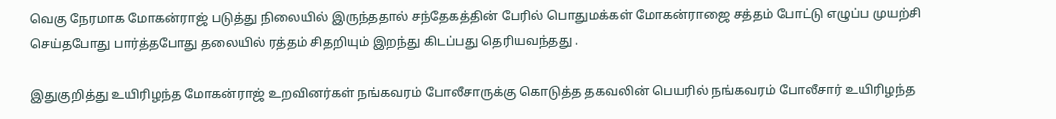வெகு நேரமாக மோகன்ராஜ் படுத்து நிலையில் இருந்ததால் சந்தேகத்தின் பேரில் பொதுமக்கள் மோகன்ராஜை சத்தம் போட்டு எழுப்ப முயற்சி செய்தபோது பார்த்தபோது தலையில் ரத்தம் சிதறியும் இறந்து கிடப்பது தெரியவந்தது .

இதுகுறித்து உயிரிழந்த மோகன்ராஜ் உறவினர்கள் நங்கவரம் போலீசாருக்கு கொடுத்த தகவலின் பெயரில் நங்கவரம் போலீசார் உயிரிழந்த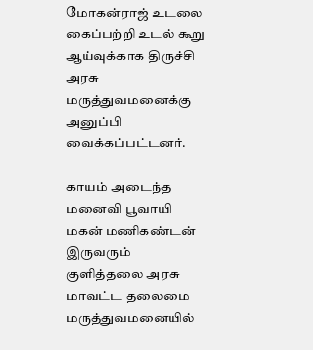மோகன்ராஜ் உடலை கைப்பற்றி உடல் கூறு ஆய்வுக்காக திருச்சி அரசு மருத்துவமனைக்கு அனுப்பி வைக்கப்பட்டனர்.

காயம் அடைந்த மனைவி பூவாயி மகன் மணிகண்டன் இருவரும் குளித்தலை அரசு மாவட்ட தலைமை மருத்துவமனையில்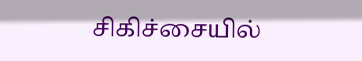சிகிச்சையில்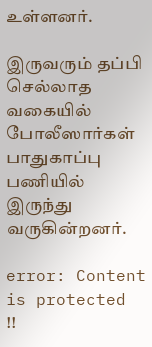உள்ளனர்.

இருவரும் தப்பி செல்லாத வகையில் போலீஸார்கள் பாதுகாப்பு பணியில் இருந்து வருகின்றனர்.

error: Content is protected !!